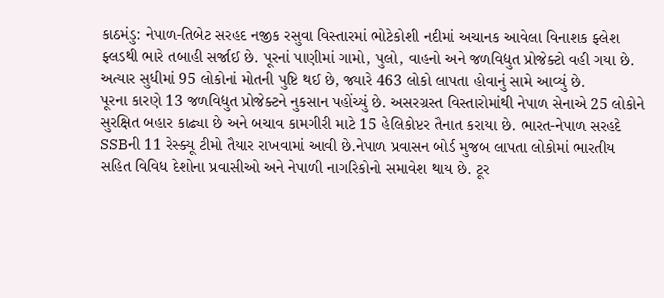કાઠમંડુ: નેપાળ-તિબેટ સરહદ નજીક રસુવા વિસ્તારમાં ભોટેકોશી નદીમાં અચાનક આવેલા વિનાશક ફ્લેશ ફ્લડથી ભારે તબાહી સર્જાઈ છે. પૂરનાં પાણીમાં ગામો, પુલો, વાહનો અને જળવિદ્યુત પ્રોજેક્ટો વહી ગયા છે. અત્યાર સુધીમાં 95 લોકોનાં મોતની પુષ્ટિ થઈ છે, જ્યારે 463 લોકો લાપતા હોવાનું સામે આવ્યું છે.
પૂરના કારણે 13 જળવિદ્યુત પ્રોજેક્ટને નુકસાન પહોંચ્યું છે. અસરગ્રસ્ત વિસ્તારોમાંથી નેપાળ સેનાએ 25 લોકોને સુરક્ષિત બહાર કાઢ્યા છે અને બચાવ કામગીરી માટે 15 હેલિકોપ્ટર તૈનાત કરાયા છે. ભારત-નેપાળ સરહદે SSBની 11 રેસ્ક્યૂ ટીમો તૈયાર રાખવામાં આવી છે.નેપાળ પ્રવાસન બોર્ડ મુજબ લાપતા લોકોમાં ભારતીય સહિત વિવિધ દેશોના પ્રવાસીઓ અને નેપાળી નાગરિકોનો સમાવેશ થાય છે. ટૂર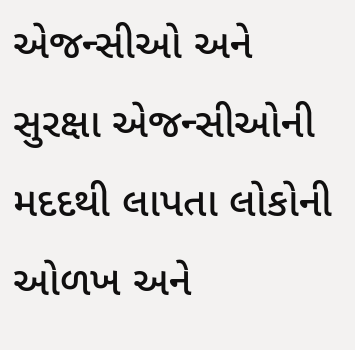એજન્સીઓ અને સુરક્ષા એજન્સીઓની મદદથી લાપતા લોકોની ઓળખ અને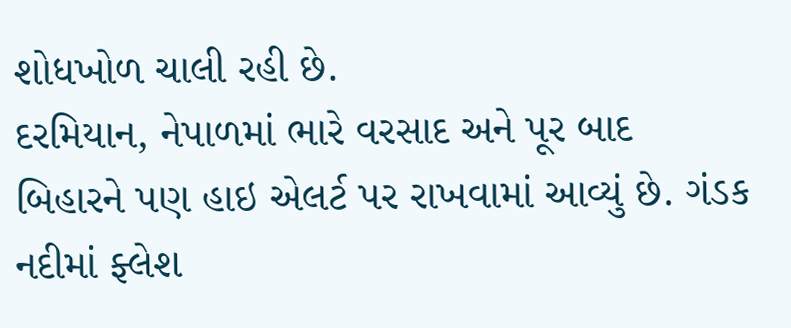શોધખોળ ચાલી રહી છે.
દરમિયાન, નેપાળમાં ભારે વરસાદ અને પૂર બાદ બિહારને પણ હાઇ એલર્ટ પર રાખવામાં આવ્યું છે. ગંડક નદીમાં ફ્લેશ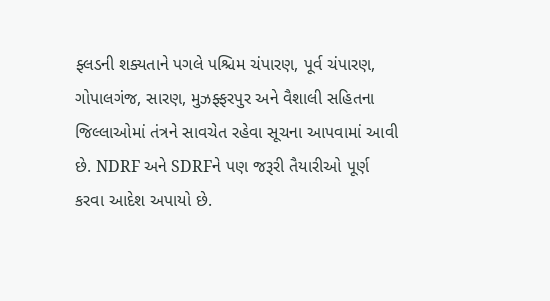ફ્લડની શક્યતાને પગલે પશ્ચિમ ચંપારણ, પૂર્વ ચંપારણ, ગોપાલગંજ, સારણ, મુઝફ્ફરપુર અને વૈશાલી સહિતના જિલ્લાઓમાં તંત્રને સાવચેત રહેવા સૂચના આપવામાં આવી છે. NDRF અને SDRFને પણ જરૂરી તૈયારીઓ પૂર્ણ કરવા આદેશ અપાયો છે.